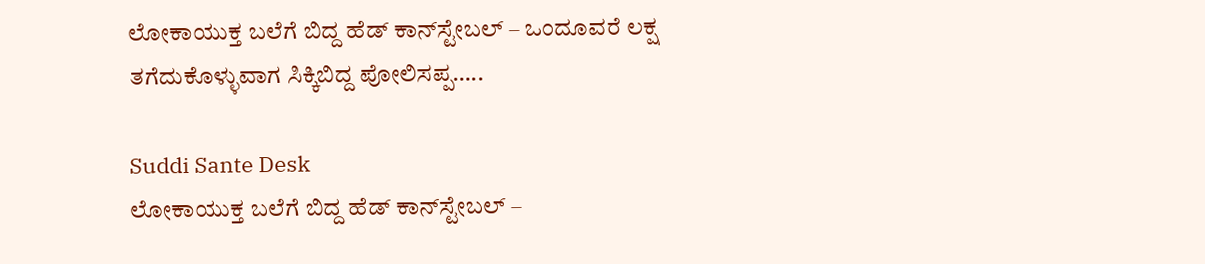ಲೋಕಾಯುಕ್ತ ಬಲೆಗೆ ಬಿದ್ದ ಹೆಡ್‌ ಕಾನ್‌ಸ್ಟೇಬಲ್‌ – ಒಂದೂವರೆ ಲಕ್ಷ ತಗೆದುಕೊಳ್ಳುವಾಗ ಸಿಕ್ಕಿಬಿದ್ದ ಪೋಲಿಸಪ್ಪ…..

Suddi Sante Desk
ಲೋಕಾಯುಕ್ತ ಬಲೆಗೆ ಬಿದ್ದ ಹೆಡ್‌ ಕಾನ್‌ಸ್ಟೇಬಲ್‌ –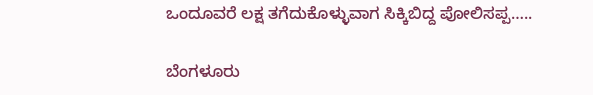ಒಂದೂವರೆ ಲಕ್ಷ ತಗೆದುಕೊಳ್ಳುವಾಗ ಸಿಕ್ಕಿಬಿದ್ದ ಪೋಲಿಸಪ್ಪ…..

ಬೆಂಗಳೂರು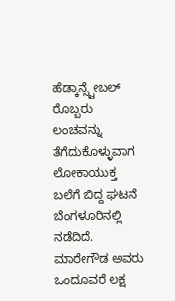ಹೆಡ್ಕಾನ್ಸ್ಟೇಬಲ್ ರೊಬ್ಬರು ಲಂಚವನ್ನು ತೆಗೆದುಕೊಳ್ಳುವಾಗ ಲೋಕಾಯುಕ್ತ ಬಲೆಗೆ ಬಿದ್ದ ಘಟನೆ ಬೆಂಗಳೂರಿನಲ್ಲಿ ನಡೆದಿದೆ. ಮಾರೇಗೌಡ ಅವರು ಒಂದೂವರೆ ಲಕ್ಷ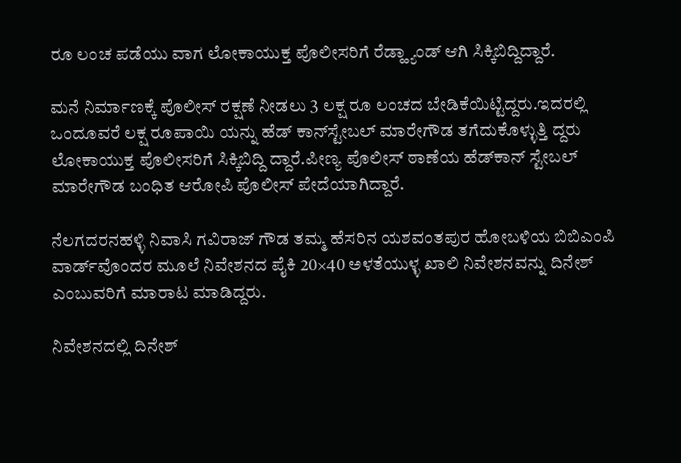ರೂ ಲಂಚ ಪಡೆಯು ವಾಗ ಲೋಕಾಯುಕ್ತ ಪೊಲೀಸರಿಗೆ ರೆಡ್ಹ್ಯಾಂಡ್ ಆಗಿ ಸಿಕ್ಕಿಬಿದ್ದಿದ್ದಾರೆ.

ಮನೆ ನಿರ್ಮಾಣಕ್ಕೆ ಪೊಲೀಸ್ ರಕ್ಷಣೆ ನೀಡಲು 3 ಲಕ್ಷ ರೂ ಲಂಚದ ಬೇಡಿಕೆಯಿಟ್ಟಿದ್ದರು.ಇದರಲ್ಲಿ ಒಂದೂವರೆ ಲಕ್ಷ ರೂಪಾಯಿ ಯನ್ನು ಹೆಡ್‌ ಕಾನ್‌ಸ್ಟೇಬಲ್‌ ಮಾರೇಗೌಡ ತಗೆದುಕೊಳ್ಳುತ್ತಿ ದ್ದರು ಲೋಕಾಯುಕ್ತ ಪೊಲೀಸರಿಗೆ ಸಿಕ್ಕಿಬಿದ್ದಿ ದ್ದಾರೆ.ಪೀಣ್ಯ ಪೊಲೀಸ್ ಠಾಣೆಯ ಹೆಡ್‌ಕಾನ್‌ ಸ್ಟೇಬಲ್ ಮಾರೇಗೌಡ ಬಂಧಿತ ಆರೋಪಿ ಪೊಲೀಸ್ ಪೇದೆಯಾಗಿದ್ದಾರೆ.

ನೆಲಗದರನಹಳ್ಳಿ ನಿವಾಸಿ ಗವಿರಾಜ್‌ ಗೌಡ ತಮ್ಮ ಹೆಸರಿನ ಯಶವಂತಪುರ ಹೋಬಳಿಯ ಬಿಬಿಎಂಪಿ ವಾರ್ಡ್‌ವೊಂದರ ಮೂಲೆ ನಿವೇಶನದ ಪೈಕಿ 20×40 ಅಳತೆಯುಳ್ಳ ಖಾಲಿ ನಿವೇಶನವನ್ನು ದಿನೇಶ್‌ ಎಂಬುವರಿಗೆ ಮಾರಾಟ ಮಾಡಿದ್ದರು.

ನಿವೇಶನದಲ್ಲಿ ದಿನೇಶ್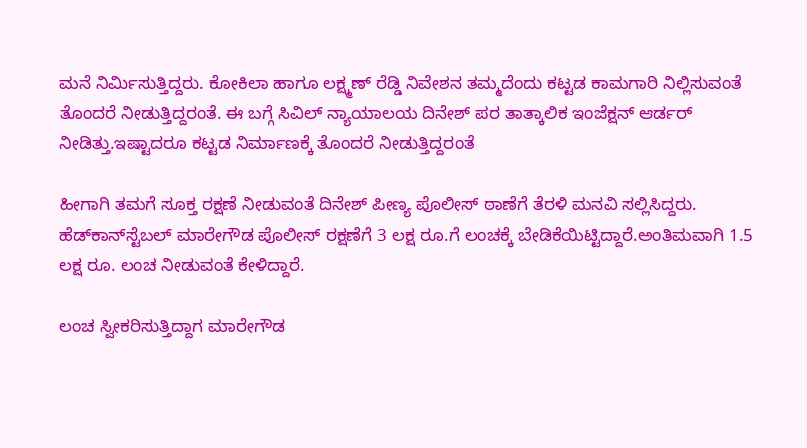ಮನೆ ನಿರ್ಮಿಸುತ್ತಿದ್ದರು. ಕೋಕಿಲಾ ಹಾಗೂ ಲಕ್ಷ್ಮಣ್ ರೆಡ್ಡಿ ನಿವೇಶನ ತಮ್ಮದೆಂದು ಕಟ್ಟಡ ಕಾಮಗಾರಿ ನಿಲ್ಲಿಸುವಂತೆ ತೊಂದರೆ ನೀಡುತ್ತಿದ್ದರಂತೆ. ಈ ಬಗ್ಗೆ ಸಿವಿಲ್ ನ್ಯಾಯಾಲಯ ದಿನೇಶ್ ಪರ ತಾತ್ಕಾಲಿಕ ಇಂಜೆಕ್ಷನ್ ಆರ್ಡರ್ ನೀಡಿತ್ತು.ಇಷ್ಟಾದರೂ ಕಟ್ಟಡ ನಿರ್ಮಾಣಕ್ಕೆ ತೊಂದರೆ ನೀಡುತ್ತಿದ್ದರಂತೆ

ಹೀಗಾಗಿ ತಮಗೆ ಸೂಕ್ತ ರಕ್ಷಣೆ ನೀಡುವಂತೆ ದಿನೇಶ್ ಪೀಣ್ಯ ಪೊಲೀಸ್ ಠಾಣೆಗೆ ತೆರಳಿ ಮನವಿ ಸಲ್ಲಿಸಿದ್ದರು. ಹೆಡ್‌ಕಾನ್‌ಸ್ಟೆಬಲ್ ಮಾರೇಗೌಡ ಪೊಲೀಸ್ ರಕ್ಷಣೆಗೆ 3 ಲಕ್ಷ ರೂ.ಗೆ ಲಂಚಕ್ಕೆ ಬೇಡಿಕೆಯಿಟ್ಟಿದ್ದಾರೆ.ಅಂತಿಮವಾಗಿ 1.5 ಲಕ್ಷ ರೂ. ಲಂಚ ನೀಡುವಂತೆ ಕೇಳಿದ್ದಾರೆ.

ಲಂಚ ಸ್ವೀಕರಿಸುತ್ತಿದ್ದಾಗ ಮಾರೇಗೌಡ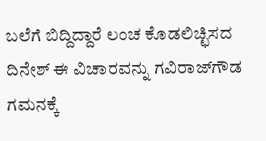ಬಲೆಗೆ ಬಿದ್ದಿದ್ದಾರೆ ಲಂಚ ಕೊಡಲಿಚ್ಛಿಸದ ದಿನೇಶ್ ಈ ವಿಚಾರವನ್ನು ಗವಿರಾಜ್‌ಗೌಡ ಗಮನಕ್ಕೆ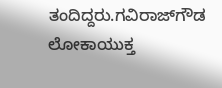ತಂದಿದ್ದರು.ಗವಿರಾಜ್‌ಗೌಡ ಲೋಕಾಯುಕ್ತ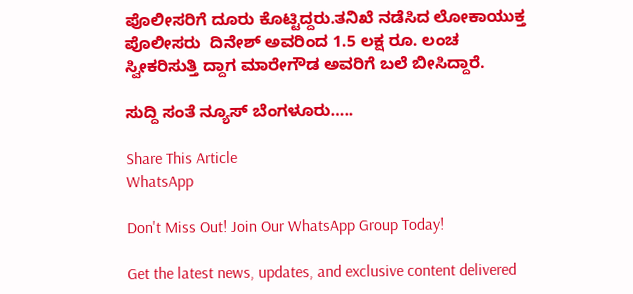ಪೊಲೀಸರಿಗೆ ದೂರು ಕೊಟ್ಟಿದ್ದರು.ತನಿಖೆ ನಡೆಸಿದ ಲೋಕಾಯುಕ್ತ ಪೊಲೀಸರು  ದಿನೇಶ್ ಅವರಿಂದ 1.5 ಲಕ್ಷ ರೂ. ಲಂಚ ಸ್ವೀಕರಿಸುತ್ತಿ ದ್ದಾಗ ಮಾರೇಗೌಡ ಅವರಿಗೆ ಬಲೆ ಬೀಸಿದ್ದಾರೆ.

ಸುದ್ದಿ ಸಂತೆ ನ್ಯೂಸ್ ಬೆಂಗಳೂರು…..

Share This Article
WhatsApp

Don't Miss Out! Join Our WhatsApp Group Today!

Get the latest news, updates, and exclusive content delivered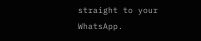straight to your WhatsApp.